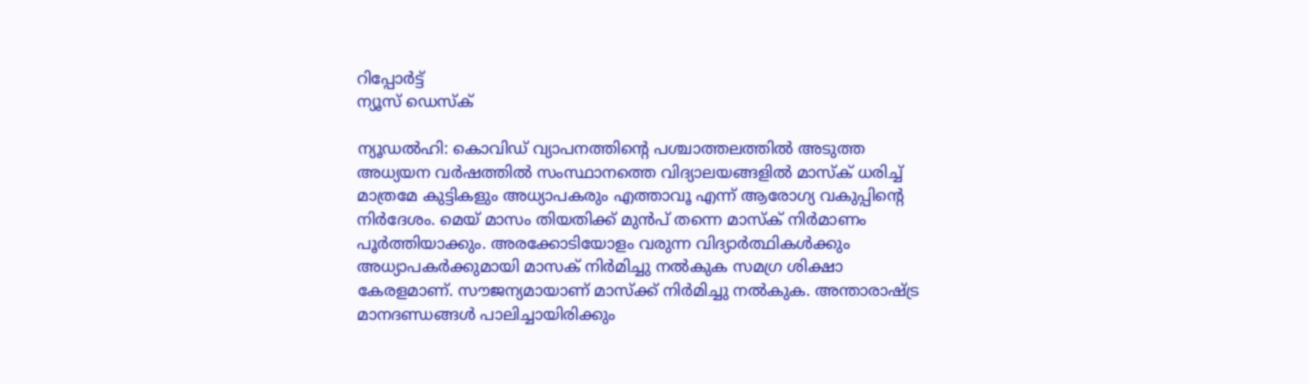റിപ്പോര്‍ട്ട്
ന്യൂസ് ഡെസ്ക്

ന്യൂഡല്‍ഹി: കൊവിഡ് വ്യാപനത്തിന്റെ പശ്ചാത്തലത്തില്‍ അടുത്ത അധ്യയന വര്‍ഷത്തില്‍ സംസ്ഥാനത്തെ വിദ്യാലയങ്ങളില്‍ മാസ്‌ക് ധരിച്ച് മാത്രമേ കുട്ടികളും അധ്യാപകരും എത്താവൂ എന്ന് ആരോഗ്യ വകുപ്പിന്റെ നിര്‍ദേശം. മെയ് മാസം തിയതിക്ക് മുന്‍പ് തന്നെ മാസ്‌ക് നിര്‍മാണം പൂര്‍ത്തിയാക്കും. അരക്കോടിയോളം വരുന്ന വിദ്യാര്‍ത്ഥികള്‍ക്കും അധ്യാപകര്‍ക്കുമായി മാസക് നിര്‍മിച്ചു നല്‍കുക സമഗ്ര ശിക്ഷാ കേരളമാണ്. സൗജന്യമായാണ് മാസ്‌ക്ക് നിര്‍മിച്ചു നല്‍കുക. അന്താരാഷ്ട്ര മാനദണ്ഡങ്ങള്‍ പാലിച്ചായിരിക്കും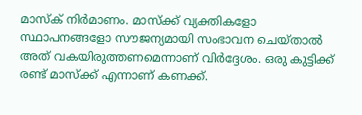മാസ്‌ക് നിര്‍മാണം. മാസ്‌ക്ക് വ്യക്തികളോ സ്ഥാപനങ്ങളോ സൗജന്യമായി സംഭാവന ചെയ്താല്‍ അത് വകയിരുത്തണമെന്നാണ് വിര്‍ദ്ദേശം. ഒരു കുട്ടിക്ക് രണ്ട് മാസ്‌ക്ക് എന്നാണ് കണക്ക്.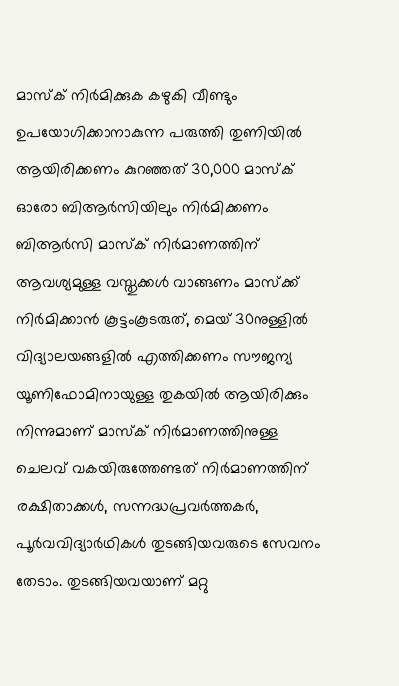മാസ്‌ക് നിര്‍മിക്കുക കഴുകി വീണ്ടും ഉപയോഗിക്കാനാകുന്ന പരുത്തി തുണിയില്‍ ആയിരിക്കണം കുറഞ്ഞത് 30,000 മാസ്‌ക് ഓരോ ബിആര്‍സിയിലും നിര്‍മിക്കണം ബിആര്‍സി മാസ്‌ക് നിര്‍മാണത്തിന് ആവശ്യമുള്ള വസ്തുക്കള്‍ വാങ്ങണം മാസ്‌ക്ക് നിര്‍മിക്കാന്‍ കൂട്ടംകൂടരുത്, മെയ് 30നുള്ളില്‍ വിദ്യാലയങ്ങളില്‍ എത്തിക്കണം സൗജന്യ യൂണിഫോമിനായുള്ള തുകയില്‍ ആയിരിക്കും നിന്നുമാണ് മാസ്‌ക് നിര്‍മാണത്തിനുള്ള ചെലവ് വകയിരുത്തേണ്ടത് നിര്‍മാണത്തിന് രക്ഷിതാക്കള്‍, സന്നദ്ധപ്രവര്‍ത്തകര്‍, പൂര്‍വവിദ്യാര്‍ഥികള്‍ തുടങ്ങിയവരുടെ സേവനം തേടാം. തുടങ്ങിയവയാണ് മറ്റു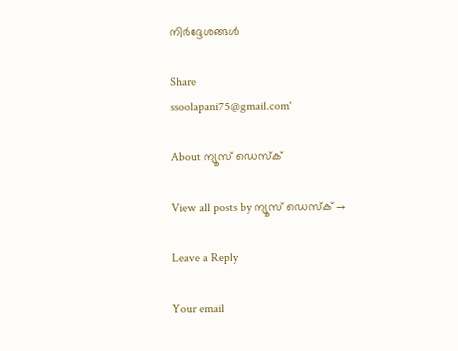നിര്‍ദ്ദേശങ്ങള്‍

Share
ssoolapani75@gmail.com'

About ന്യൂസ് ഡെസ്ക്

View all posts by ന്യൂസ് ഡെസ്ക് →

Leave a Reply

Your email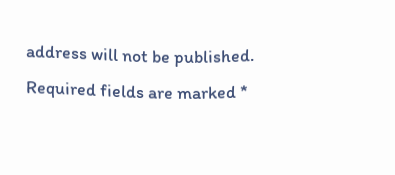address will not be published. Required fields are marked *